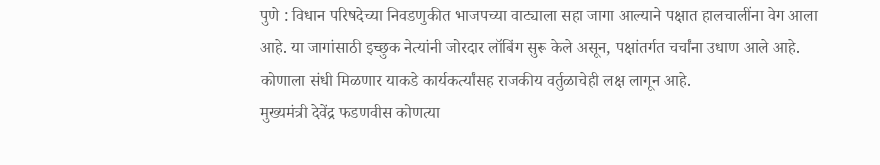पुणे : विधान परिषदेच्या निवडणुकीत भाजपच्या वाट्याला सहा जागा आल्याने पक्षात हालचालींना वेग आला आहे. या जागांसाठी इच्छुक नेत्यांनी जोरदार लॉबिंग सुरू केले असून, पक्षांतर्गत चर्चांना उधाण आले आहे. कोणाला संधी मिळणार याकडे कार्यकर्त्यांसह राजकीय वर्तुळाचेही लक्ष लागून आहे.
मुख्यमंत्री देवेंद्र फडणवीस कोणत्या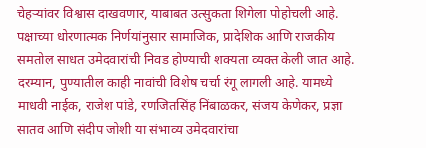चेहऱ्यांवर विश्वास दाखवणार, याबाबत उत्सुकता शिगेला पोहोचली आहे. पक्षाच्या धोरणात्मक निर्णयांनुसार सामाजिक, प्रादेशिक आणि राजकीय समतोल साधत उमेदवारांची निवड होण्याची शक्यता व्यक्त केली जात आहे.
दरम्यान, पुण्यातील काही नावांची विशेष चर्चा रंगू लागली आहे. यामध्ये माधवी नाईक, राजेश पांडे, रणजितसिंह निंबाळकर, संजय केणेकर, प्रज्ञा सातव आणि संदीप जोशी या संभाव्य उमेदवारांचा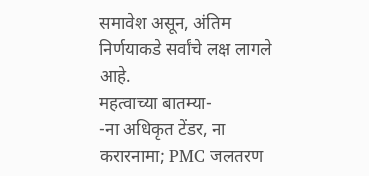समावेश असून, अंतिम निर्णयाकडे सर्वांचे लक्ष लागले आहे.
महत्वाच्या बातम्या-
-ना अधिकृत टेंडर, ना करारनामा; PMC जलतरण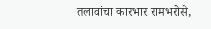तलावांचा कारभार रामभरोसे,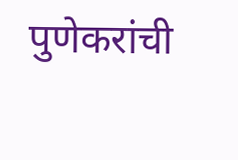पुणेकरांची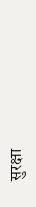सुरक्षा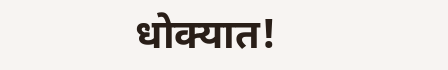धोक्यात!